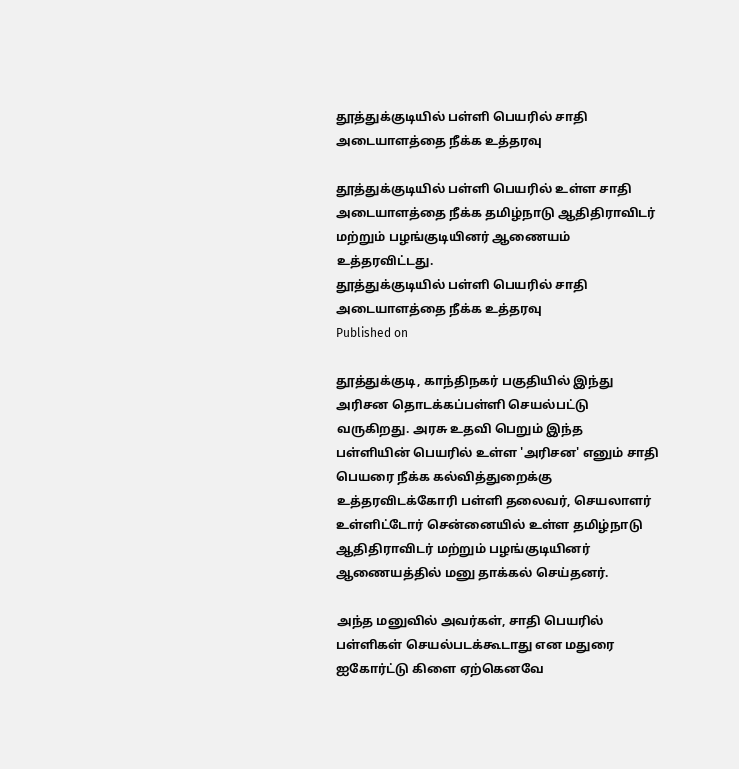தூத்துக்குடியில் பள்ளி பெயரில் சாதி அடையாளத்தை நீக்க உத்தரவு

தூத்துக்குடியில் பள்ளி பெயரில் உள்ள சாதி அடையாளத்தை நீக்க தமிழ்நாடு ஆதிதிராவிடர் மற்றும் பழங்குடியினர் ஆணையம் உத்தரவிட்டது.
தூத்துக்குடியில் பள்ளி பெயரில் சாதி அடையாளத்தை நீக்க உத்தரவு
Published on

தூத்துக்குடி, காந்திநகர் பகுதியில் இந்து அரிசன தொடக்கப்பள்ளி செயல்பட்டு வருகிறது. அரசு உதவி பெறும் இந்த பள்ளியின் பெயரில் உள்ள 'அரிசன' எனும் சாதி பெயரை நீக்க கல்வித்துறைக்கு உத்தரவிடக்கோரி பள்ளி தலைவர், செயலாளர் உள்ளிட்டோர் சென்னையில் உள்ள தமிழ்நாடு ஆதிதிராவிடர் மற்றும் பழங்குடியினர் ஆணையத்தில் மனு தாக்கல் செய்தனர்.

அந்த மனுவில் அவர்கள், சாதி பெயரில் பள்ளிகள் செயல்படக்கூடாது என மதுரை ஐகோர்ட்டு கிளை ஏற்கெனவே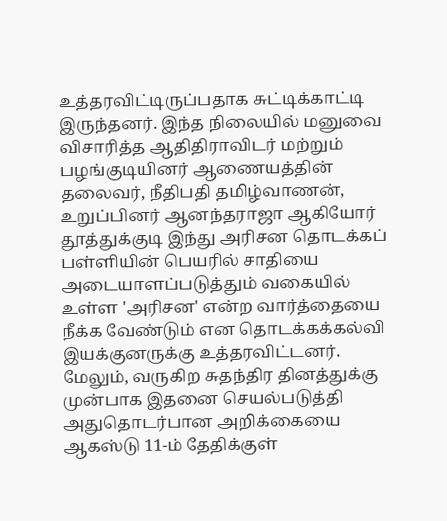உத்தரவிட்டிருப்பதாக சுட்டிக்காட்டி இருந்தனர். இந்த நிலையில் மனுவை விசாரித்த ஆதிதிராவிடர் மற்றும் பழங்குடியினர் ஆணையத்தின் தலைவர், நீதிபதி தமிழ்வாணன், உறுப்பினர் ஆனந்தராஜா ஆகியோர் தூத்துக்குடி இந்து அரிசன தொடக்கப் பள்ளியின் பெயரில் சாதியை அடையாளப்படுத்தும் வகையில் உள்ள 'அரிசன' என்ற வார்த்தையை நீக்க வேண்டும் என தொடக்கக்கல்வி இயக்குனருக்கு உத்தரவிட்டனர். மேலும், வருகிற சுதந்திர தினத்துக்கு முன்பாக இதனை செயல்படுத்தி அதுதொடர்பான அறிக்கையை ஆகஸ்டு 11-ம் தேதிக்குள்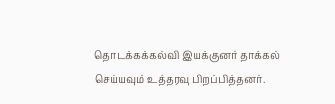தொடக்கக்கல்வி இயக்குனர் தாக்கல் செய்யவும் உத்தரவு பிறப்பித்தனர்.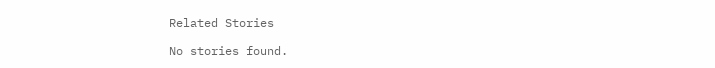Related Stories

No stories found.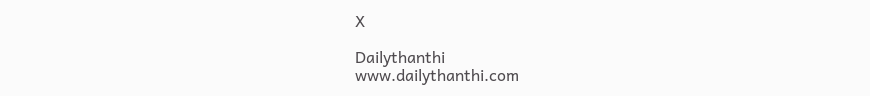X

Dailythanthi
www.dailythanthi.com